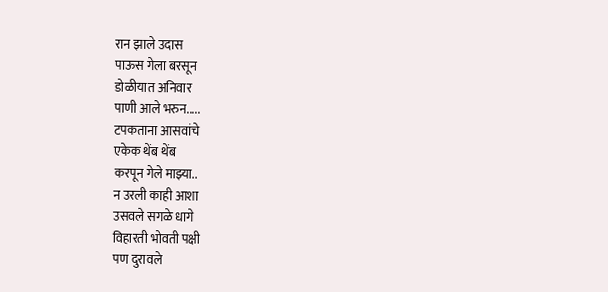रान झाले उदास
पाऊस गेला बरसून
डोळीयात अनिवार
पाणी आले भरुन.....
टपकताना आसवांचे
एकेक थेंब थेंब
करपून गेले माझ्या..
न उरली काही आशा
उसवले सगळे धागे
विहारती भोवती पक्षी
पण दुरावले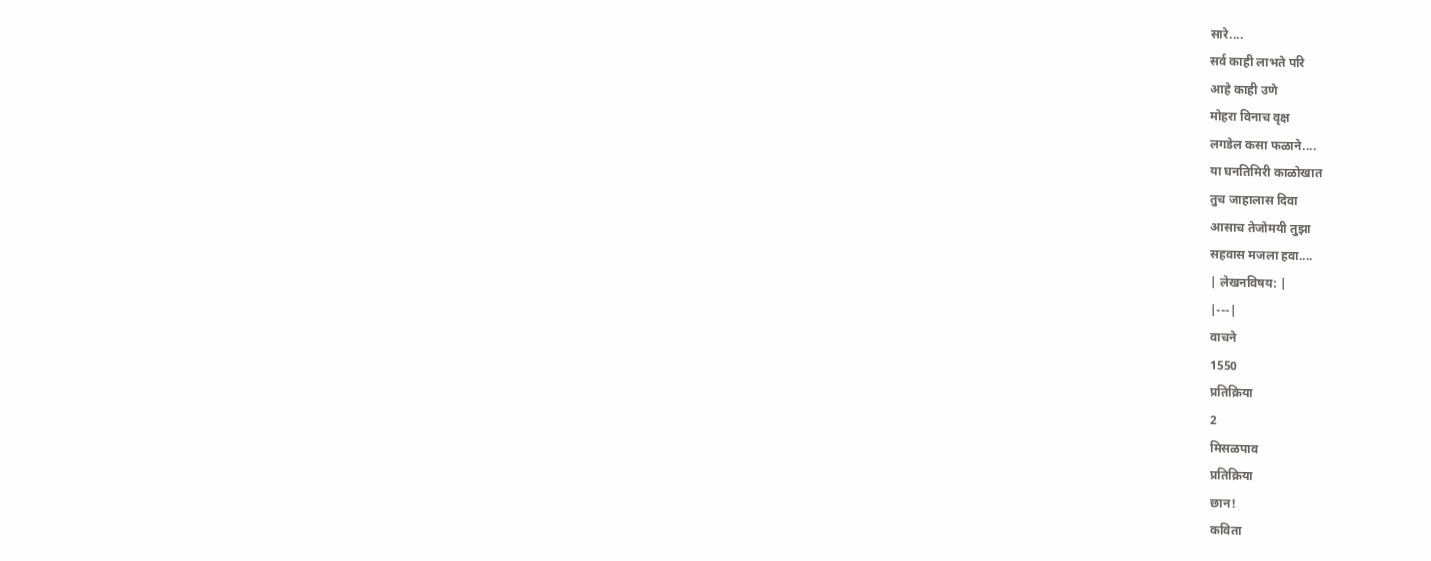सारे....
सर्व काही लाभते परि
आहे काही उणे
मोहरा विनाच वृक्ष
लगडेल कसा फळाने....
या घनतिमिरी काळोखात
तुच जाहालास दिवा
आसाच तेजोमयी तुझा
सहवास मजला हवा....
| लेखनविषय: |
|---|
वाचने
1550
प्रतिक्रिया
2
मिसळपाव
प्रतिक्रिया
छान!
कविता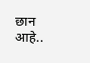छान आहे..